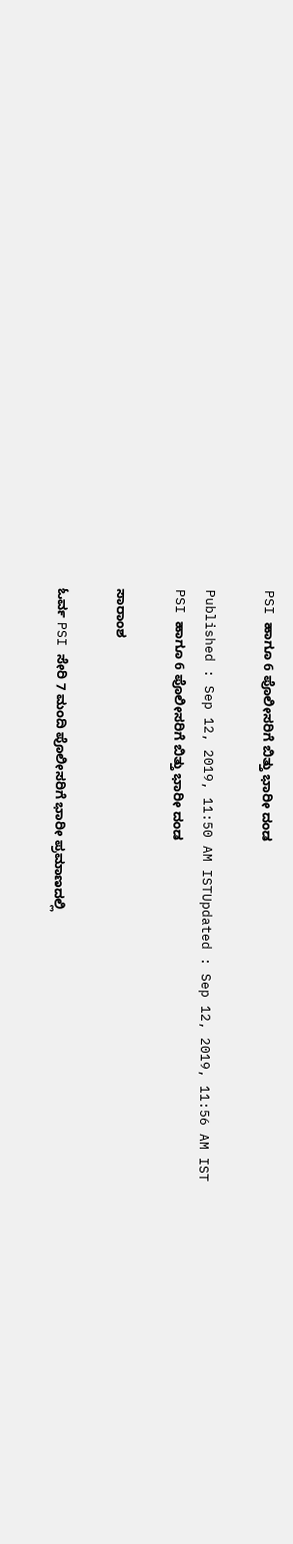PSI ಹಾಗೂ 6 ಪೊಲೀಸರಿಗೆ ಬಿತ್ತು ಭಾರೀ ದಂಡ

Published : Sep 12, 2019, 11:50 AM ISTUpdated : Sep 12, 2019, 11:56 AM IST
PSI ಹಾಗೂ 6 ಪೊಲೀಸರಿಗೆ ಬಿತ್ತು ಭಾರೀ ದಂಡ

ಸಾರಾಂಶ

ಓರ್ವ PSI ಸೇರಿ 7 ಮಂದಿ ಪೊಲೀಸರಿಗೆ ಭಾರೀ ಪ್ರಮಾಣದಲ್ಲಿ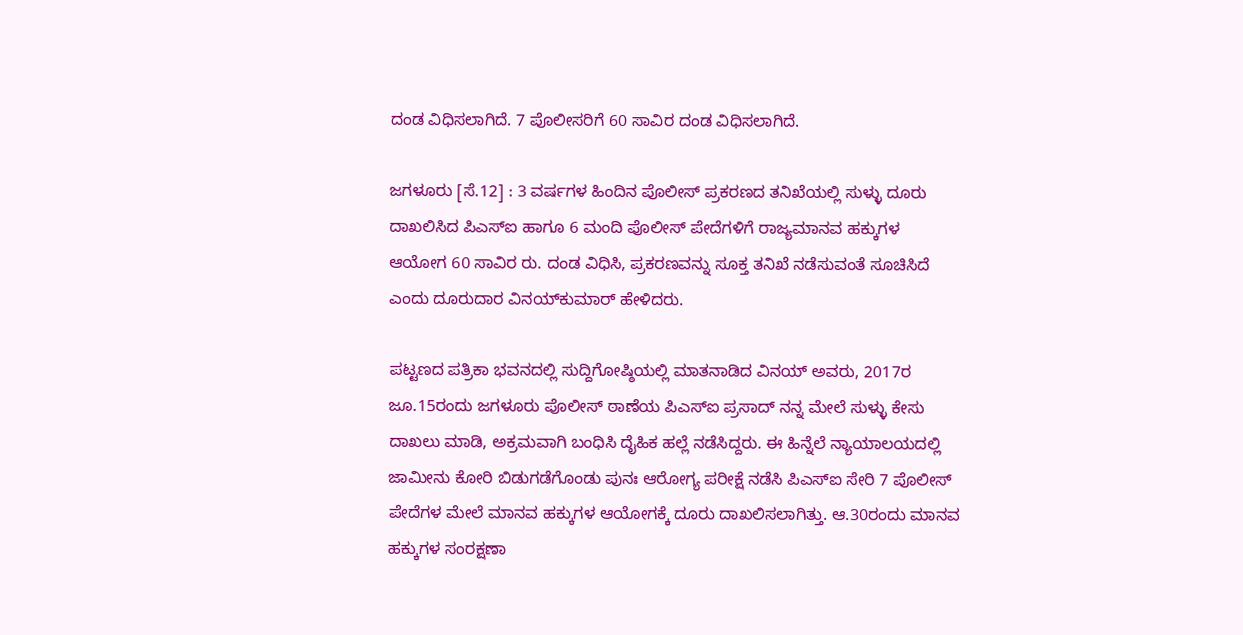ದಂಡ ವಿಧಿಸಲಾಗಿದೆ. 7 ಪೊಲೀಸರಿಗೆ 60 ಸಾವಿರ ದಂಡ ವಿಧಿಸಲಾಗಿದೆ.

ಜಗಳೂರು [ಸೆ.12] : 3 ವರ್ಷಗಳ ಹಿಂದಿನ ಪೊಲೀಸ್‌ ಪ್ರಕರಣದ ತನಿಖೆಯಲ್ಲಿ ಸುಳ್ಳು ದೂರು ದಾಖಲಿಸಿದ ಪಿಎಸ್‌ಐ ಹಾಗೂ 6 ಮಂದಿ ಪೊಲೀಸ್‌ ಪೇದೆಗಳಿಗೆ ರಾಜ್ಯಮಾನವ ಹಕ್ಕುಗಳ ಆಯೋಗ 60 ಸಾವಿರ ರು. ದಂಡ ವಿಧಿಸಿ, ಪ್ರಕರಣವನ್ನು ಸೂಕ್ತ ತನಿಖೆ ನಡೆಸುವಂತೆ ಸೂಚಿಸಿದೆ ಎಂದು ದೂರುದಾರ ವಿನಯ್‌ಕುಮಾರ್‌ ಹೇಳಿದರು.

ಪಟ್ಟಣದ ಪತ್ರಿಕಾ ಭವನದಲ್ಲಿ ಸುದ್ದಿಗೋಷ್ಠಿಯಲ್ಲಿ ಮಾತನಾಡಿದ ವಿನಯ್‌ ಅವರು, 2017ರ ಜೂ.15ರಂದು ಜಗಳೂರು ಪೊಲೀಸ್‌ ಠಾಣೆಯ ಪಿಎಸ್‌ಐ ಪ್ರಸಾದ್‌ ನನ್ನ ಮೇಲೆ ಸುಳ್ಳು ಕೇಸು ದಾಖಲು ಮಾಡಿ, ಅಕ್ರಮವಾಗಿ ಬಂಧಿಸಿ ದೈಹಿಕ ಹಲ್ಲೆ ನಡೆಸಿದ್ದರು. ಈ ಹಿನ್ನೆಲೆ ನ್ಯಾಯಾಲಯದಲ್ಲಿ ಜಾಮೀನು ಕೋರಿ ಬಿಡುಗಡೆಗೊಂಡು ಪುನಃ ಆರೋಗ್ಯ ಪರೀಕ್ಷೆ ನಡೆಸಿ ಪಿಎಸ್‌ಐ ಸೇರಿ 7 ಪೊಲೀಸ್‌ ಪೇದೆಗಳ ಮೇಲೆ ಮಾನವ ಹಕ್ಕುಗಳ ಆಯೋಗಕ್ಕೆ ದೂರು ದಾಖಲಿಸಲಾಗಿತ್ತು. ಆ.30ರಂದು ಮಾನವ ಹಕ್ಕುಗಳ ಸಂರಕ್ಷಣಾ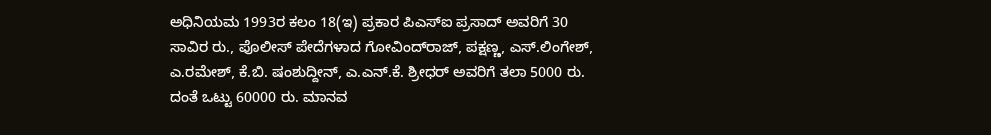ಅಧಿನಿಯಮ 1993ರ ಕಲಂ 18(ಇ) ಪ್ರಕಾರ ಪಿಎಸ್‌ಐ ಪ್ರಸಾದ್‌ ಅವರಿಗೆ 30 ಸಾವಿರ ರು., ಪೊಲೀಸ್‌ ಪೇದೆಗಳಾದ ಗೋವಿಂದ್‌ರಾಜ್‌, ಪಕ್ಷಣ್ಣ, ಎಸ್‌.ಲಿಂಗೇಶ್‌, ಎ.ರಮೇಶ್‌, ಕೆ.ಬಿ. ಷಂಶುದ್ದೀನ್‌, ಎ.ಎನ್‌.ಕೆ. ಶ್ರೀಧರ್‌ ಅವರಿಗೆ ತಲಾ 5000 ರು. ದಂತೆ ಒಟ್ಟು 60000 ರು. ಮಾನವ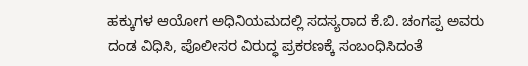ಹಕ್ಕುಗಳ ಆಯೋಗ ಅಧಿನಿಯಮದಲ್ಲಿ ಸದಸ್ಯರಾದ ಕೆ.ಬಿ. ಚಂಗಪ್ಪ ಅವರು ದಂಡ ವಿಧಿಸಿ, ಪೊಲೀಸರ ವಿರುದ್ಧ ಪ್ರಕರಣಕ್ಕೆ ಸಂಬಂಧಿಸಿದಂತೆ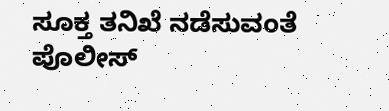ಸೂಕ್ತ ತನಿಖೆ ನಡೆಸುವಂತೆ ಪೊಲೀಸ್‌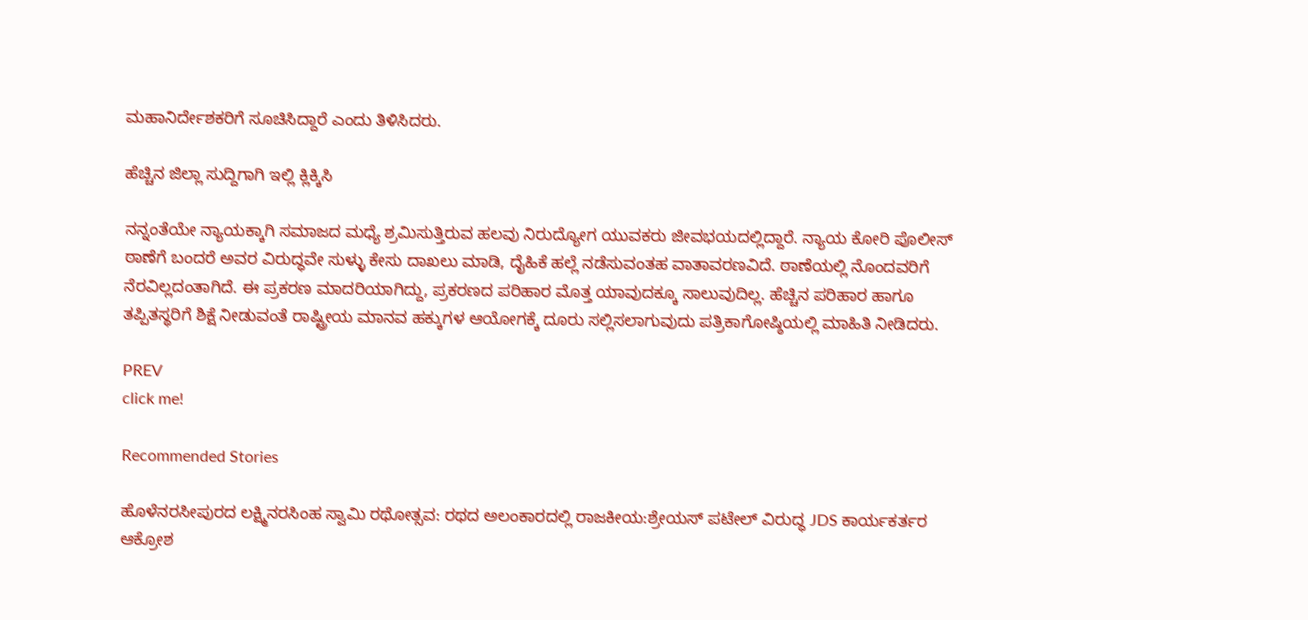ಮಹಾನಿರ್ದೇಶಕರಿಗೆ ಸೂಚಿಸಿದ್ದಾರೆ ಎಂದು ತಿಳಿಸಿದರು.

ಹೆಚ್ಚಿನ ಜಿಲ್ಲಾ ಸುದ್ದಿಗಾಗಿ ಇಲ್ಲಿ ಕ್ಲಿಕ್ಕಿಸಿ

ನನ್ನಂತೆಯೇ ನ್ಯಾಯಕ್ಕಾಗಿ ಸಮಾಜದ ಮಧ್ಯೆ ಶ್ರಮಿಸುತ್ತಿರುವ ಹಲವು ನಿರುದ್ಯೋಗ ಯುವಕರು ಜೀವಭಯದಲ್ಲಿದ್ದಾರೆ. ನ್ಯಾಯ ಕೋರಿ ಪೊಲೀಸ್‌ ಠಾಣೆಗೆ ಬಂದರೆ ಅವರ ವಿರುದ್ಧವೇ ಸುಳ್ಳು ಕೇಸು ದಾಖಲು ಮಾಡಿ, ದೈಹಿಕೆ ಹಲ್ಲೆ ನಡೆಸುವಂತಹ ವಾತಾವರಣವಿದೆ. ಠಾಣೆಯಲ್ಲಿ ನೊಂದವರಿಗೆ ನೆರವಿಲ್ಲದಂತಾಗಿದೆ. ಈ ಪ್ರಕರಣ ಮಾದರಿಯಾಗಿದ್ದು, ಪ್ರಕರಣದ ಪರಿಹಾರ ಮೊತ್ತ ಯಾವುದಕ್ಕೂ ಸಾಲುವುದಿಲ್ಲ. ಹೆಚ್ಚಿನ ಪರಿಹಾರ ಹಾಗೂ ತಪ್ಪಿತಸ್ಥರಿಗೆ ಶಿಕ್ಷೆ ನೀಡುವಂತೆ ರಾಷ್ಟ್ರೀಯ ಮಾನವ ಹಕ್ಕುಗಳ ಆಯೋಗಕ್ಕೆ ದೂರು ಸಲ್ಲಿಸಲಾಗುವುದು ಪತ್ರಿಕಾಗೋಷ್ಠಿಯಲ್ಲಿ ಮಾಹಿತಿ ನೀಡಿದರು.

PREV
click me!

Recommended Stories

ಹೊಳೆನರಸೀಪುರದ ಲಕ್ಷ್ಮಿನರಸಿಂಹ ಸ್ವಾಮಿ ರಥೋತ್ಸವ: ರಥದ ಅಲಂಕಾರದಲ್ಲಿ ರಾಜಕೀಯ:ಶ್ರೇಯಸ್ ಪಟೇಲ್ ವಿರುದ್ಧ JDS ಕಾರ್ಯಕರ್ತರ ಆಕ್ರೋಶ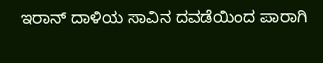ಇರಾನ್ ದಾಳಿಯ ಸಾವಿನ ದವಡೆಯಿಂದ ಪಾರಾಗಿ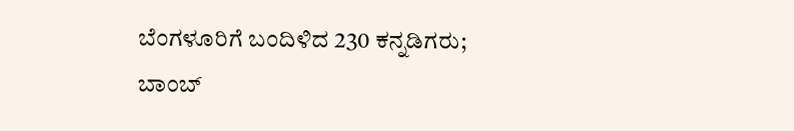ಬೆಂಗಳೂರಿಗೆ ಬಂದಿಳಿದ 230 ಕನ್ನಡಿಗರು; ಬಾಂಬ್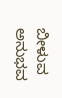ಬೀಳುವ ಅನುಭವ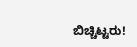ಬಿಚ್ಚಿಟ್ಟರು!